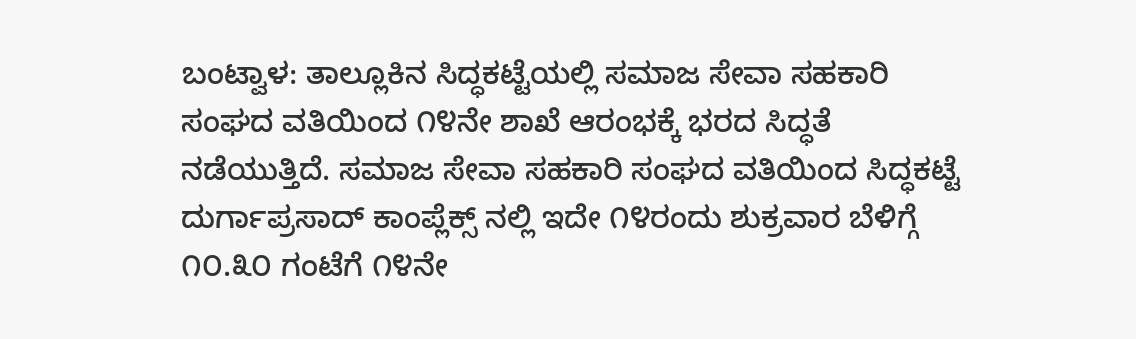ಬಂಟ್ವಾಳ: ತಾಲ್ಲೂಕಿನ ಸಿದ್ಧಕಟ್ಟೆಯಲ್ಲಿ ಸಮಾಜ ಸೇವಾ ಸಹಕಾರಿ ಸಂಘದ ವತಿಯಿಂದ ೧೪ನೇ ಶಾಖೆ ಆರಂಭಕ್ಕೆ ಭರದ ಸಿದ್ಧತೆ ನಡೆಯುತ್ತಿದೆ. ಸಮಾಜ ಸೇವಾ ಸಹಕಾರಿ ಸಂಘದ ವತಿಯಿಂದ ಸಿದ್ಧಕಟ್ಟೆ ದುರ್ಗಾಪ್ರಸಾದ್ ಕಾಂಪ್ಲೆಕ್ಸ್ ನಲ್ಲಿ ಇದೇ ೧೪ರಂದು ಶುಕ್ರವಾರ ಬೆಳಿಗ್ಗೆ ೧೦.೩೦ ಗಂಟೆಗೆ ೧೪ನೇ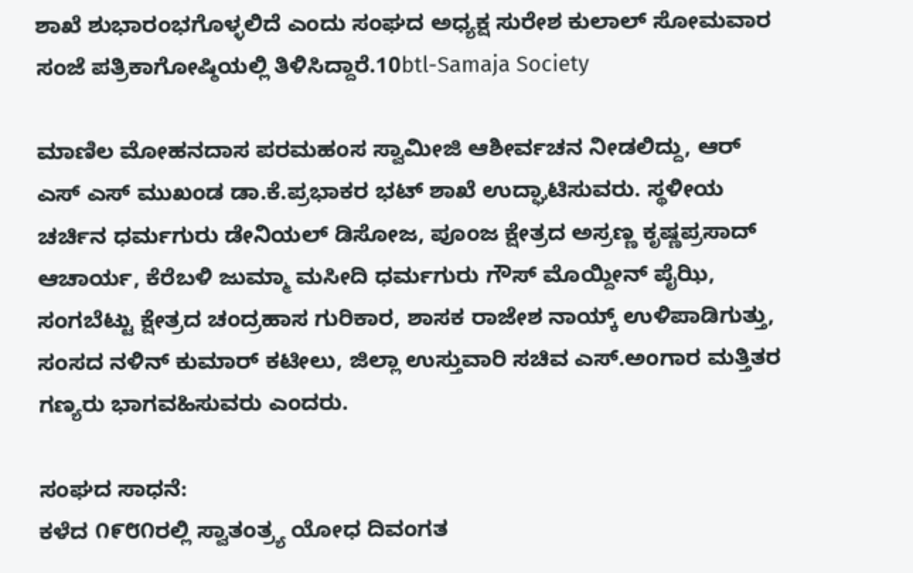ಶಾಖೆ ಶುಭಾರಂಭಗೊಳ್ಳಲಿದೆ ಎಂದು ಸಂಘದ ಅಧ್ಯಕ್ಷ ಸುರೇಶ ಕುಲಾಲ್ ಸೋಮವಾರ ಸಂಜೆ ಪತ್ರಿಕಾಗೋಷ್ಠಿಯಲ್ಲಿ ತಿಳಿಸಿದ್ದಾರೆ.10btl-Samaja Society

ಮಾಣಿಲ ಮೋಹನದಾಸ ಪರಮಹಂಸ ಸ್ವಾಮೀಜಿ ಆಶೀರ್ವಚನ ನೀಡಲಿದ್ದು, ಆರ್ ಎಸ್ ಎಸ್ ಮುಖಂಡ ಡಾ.ಕೆ.ಪ್ರಭಾಕರ ಭಟ್ ಶಾಖೆ ಉದ್ಘಾಟಿಸುವರು. ಸ್ಥಳೀಯ ಚರ್ಚಿನ ಧರ್ಮಗುರು ಡೇನಿಯಲ್ ಡಿಸೋಜ, ಪೂಂಜ ಕ್ಷೇತ್ರದ ಅಸ್ರಣ್ಣ ಕೃಷ್ಣಪ್ರಸಾದ್ ಆಚಾರ್ಯ, ಕೆರೆಬಳಿ ಜುಮ್ಮಾ ಮಸೀದಿ ಧರ್ಮಗುರು ಗೌಸ್ ಮೊಯ್ದೀನ್ ಪೈಝಿ, ಸಂಗಬೆಟ್ಟು ಕ್ಷೇತ್ರದ ಚಂದ್ರಹಾಸ ಗುರಿಕಾರ, ಶಾಸಕ ರಾಜೇಶ ನಾಯ್ಕ್ ಉಳಿಪಾಡಿಗುತ್ತು, ಸಂಸದ ನಳಿನ್ ಕುಮಾರ್ ಕಟೀಲು, ಜಿಲ್ಲಾ ಉಸ್ತುವಾರಿ ಸಚಿವ ಎಸ್.ಅಂಗಾರ ಮತ್ತಿತರ ಗಣ್ಯರು ಭಾಗವಹಿಸುವರು ಎಂದರು.

ಸಂಘದ ಸಾಧನೆ:
ಕಳೆದ ೧೯೮೧ರಲ್ಲಿ ಸ್ವಾತಂತ್ರ್ಯ ಯೋಧ ದಿವಂಗತ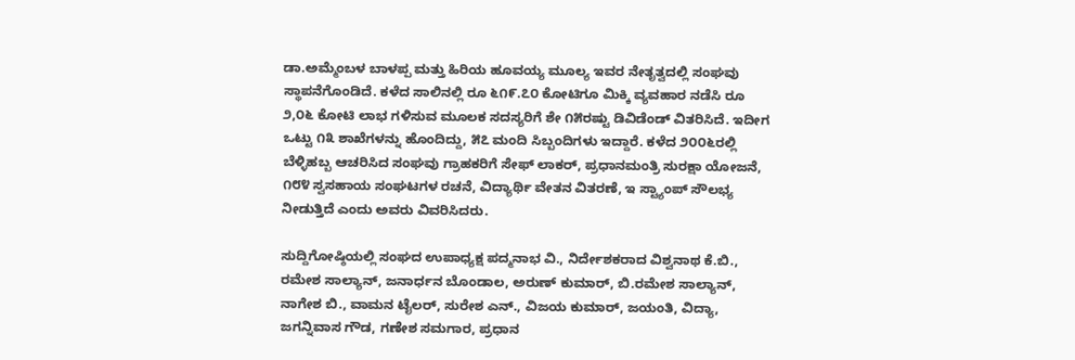ಡಾ.ಅಮ್ಮೆಂಬಳ ಬಾಳಪ್ಪ ಮತ್ತು ಹಿರಿಯ ಹೂವಯ್ಯ ಮೂಲ್ಯ ಇವರ ನೇತೃತ್ವದಲ್ಲಿ ಸಂಘವು ಸ್ಥಾಪನೆಗೊಂಡಿದೆ. ಕಳೆದ ಸಾಲಿನಲ್ಲಿ ರೂ ೬೧೯.೭೦ ಕೋಟಿಗೂ ಮಿಕ್ಕಿ ವ್ಯವಹಾರ ನಡೆಸಿ ರೂ ೨,೦೬ ಕೋಟಿ ಲಾಭ ಗಳಿಸುವ ಮೂಲಕ ಸದಸ್ಯರಿಗೆ ಶೇ ೧೫ರಷ್ಟು ಡಿವಿಡೆಂಡ್ ವಿತರಿಸಿದೆ. ಇದೀಗ ಒಟ್ಟು ೧೩ ಶಾಖೆಗಳನ್ನು ಹೊಂದಿದ್ದು, ೫೭ ಮಂದಿ ಸಿಬ್ಬಂದಿಗಳು ಇದ್ದಾರೆ. ಕಳೆದ ೨೦೦೬ರಲ್ಲಿ ಬೆಳ್ಳಿಹಬ್ಬ ಆಚರಿಸಿದ ಸಂಘವು ಗ್ರಾಹಕರಿಗೆ ಸೇಫ್ ಲಾಕರ್, ಪ್ರಧಾನಮಂತ್ರಿ ಸುರಕ್ಷಾ ಯೋಜನೆ, ೧೮೪ ಸ್ವಸಹಾಯ ಸಂಘಟಗಳ ರಚನೆ, ವಿದ್ಯಾರ್ಥಿ ವೇತನ ವಿತರಣೆ, ಇ ಸ್ಟ್ಯಾಂಪ್ ಸೌಲಭ್ಯ ನೀಡುತ್ತಿದೆ ಎಂದು ಅವರು ವಿವರಿಸಿದರು.

ಸುದ್ದಿಗೋಷ್ಠಿಯಲ್ಲಿ ಸಂಘದ ಉಪಾಧ್ಯಕ್ಷ ಪದ್ಮನಾಭ ವಿ., ನಿರ್ದೇಶಕರಾದ ವಿಶ್ವನಾಥ ಕೆ.ಬಿ., ರಮೇಶ ಸಾಲ್ಯಾನ್, ಜನಾರ್ಧನ ಬೊಂಡಾಲ, ಅರುಣ್ ಕುಮಾರ್, ಬಿ.ರಮೇಶ ಸಾಲ್ಯಾನ್, ನಾಗೇಶ ಬಿ., ವಾಮನ ಟೈಲರ್, ಸುರೇಶ ಎನ್., ವಿಜಯ ಕುಮಾರ್, ಜಯಂತಿ, ವಿದ್ಯಾ, ಜಗನ್ನಿವಾಸ ಗೌಡ, ಗಣೇಶ ಸಮಗಾರ, ಪ್ರಧಾನ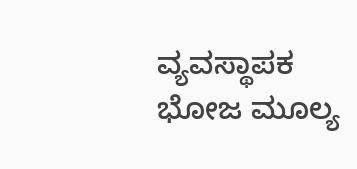ವ್ಯವಸ್ಥಾಪಕ ಭೋಜ ಮೂಲ್ಯ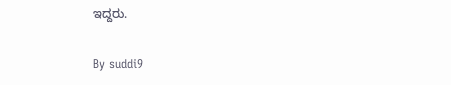ಇದ್ದರು.

By suddi9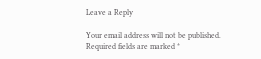Leave a Reply

Your email address will not be published. Required fields are marked *